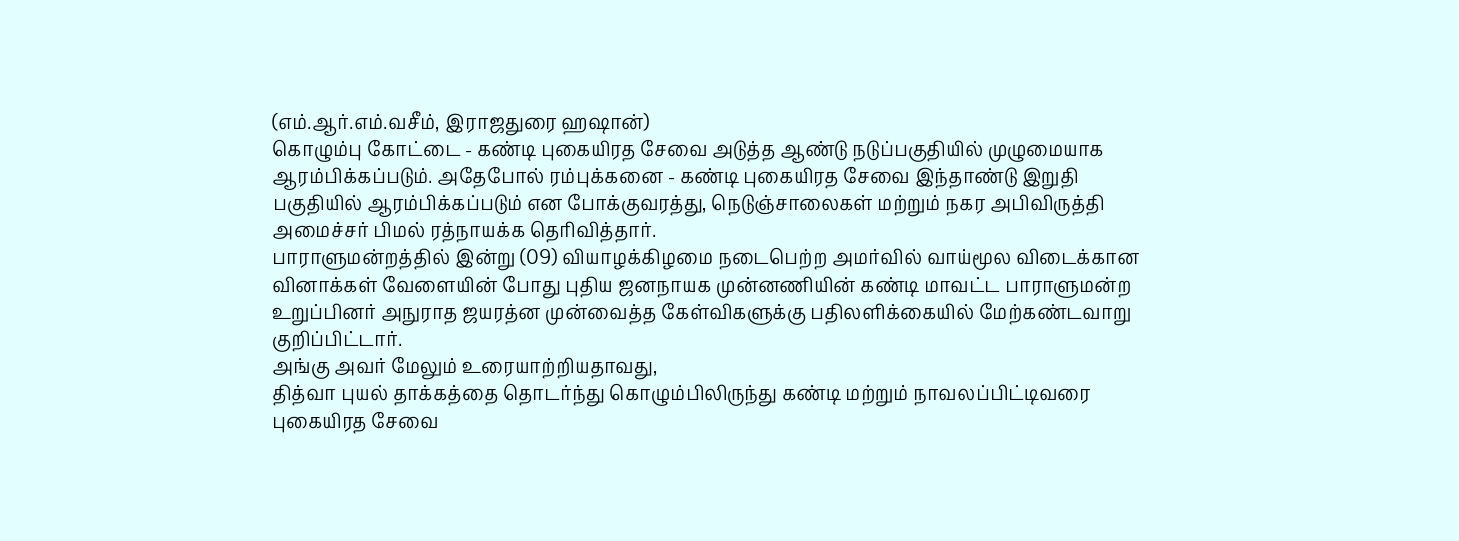(எம்.ஆர்.எம்.வசீம், இராஜதுரை ஹஷான்)
கொழும்பு கோட்டை - கண்டி புகையிரத சேவை அடுத்த ஆண்டு நடுப்பகுதியில் முழுமையாக ஆரம்பிக்கப்படும். அதேபோல் ரம்புக்கனை - கண்டி புகையிரத சேவை இந்தாண்டு இறுதி பகுதியில் ஆரம்பிக்கப்படும் என போக்குவரத்து, நெடுஞ்சாலைகள் மற்றும் நகர அபிவிருத்தி அமைச்சர் பிமல் ரத்நாயக்க தெரிவித்தார்.
பாராளுமன்றத்தில் இன்று (09) வியாழக்கிழமை நடைபெற்ற அமர்வில் வாய்மூல விடைக்கான வினாக்கள் வேளையின் போது புதிய ஜனநாயக முன்னணியின் கண்டி மாவட்ட பாராளுமன்ற உறுப்பினர் அநுராத ஜயரத்ன முன்வைத்த கேள்விகளுக்கு பதிலளிக்கையில் மேற்கண்டவாறு குறிப்பிட்டார்.
அங்கு அவர் மேலும் உரையாற்றியதாவது,
தித்வா புயல் தாக்கத்தை தொடர்ந்து கொழும்பிலிருந்து கண்டி மற்றும் நாவலப்பிட்டிவரை புகையிரத சேவை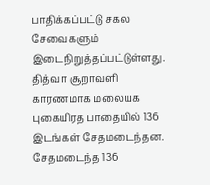பாதிக்கப்பட்டு சகல சேவைகளும் இடைநிறுத்தப்பட்டுள்ளது. தித்வா சூறாவளி காரணமாக மலையக புகையிரத பாதையில் 136 இடங்கள் சேதமடைந்தன.
சேதமடைந்த 136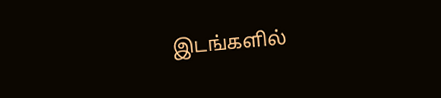இடங்களில்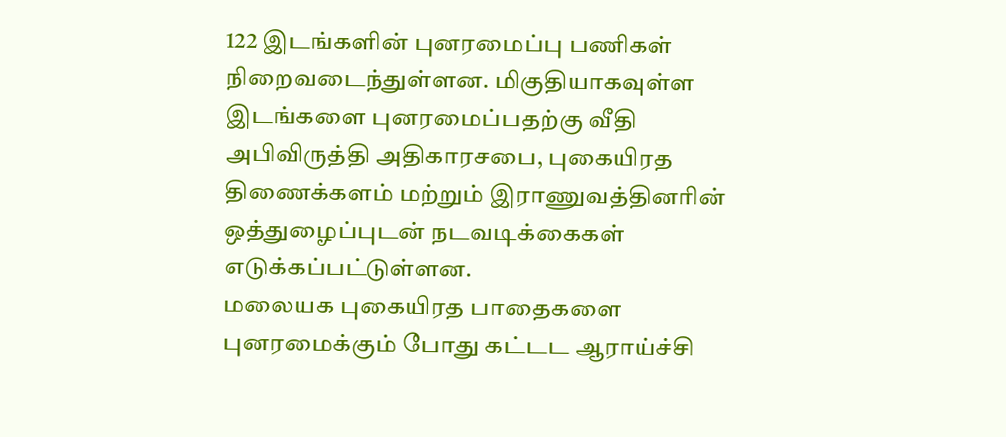122 இடங்களின் புனரமைப்பு பணிகள் நிறைவடைந்துள்ளன. மிகுதியாகவுள்ள இடங்களை புனரமைப்பதற்கு வீதி அபிவிருத்தி அதிகாரசபை, புகையிரத திணைக்களம் மற்றும் இராணுவத்தினரின் ஒத்துழைப்புடன் நடவடிக்கைகள் எடுக்கப்பட்டுள்ளன.
மலையக புகையிரத பாதைகளை புனரமைக்கும் போது கட்டட ஆராய்ச்சி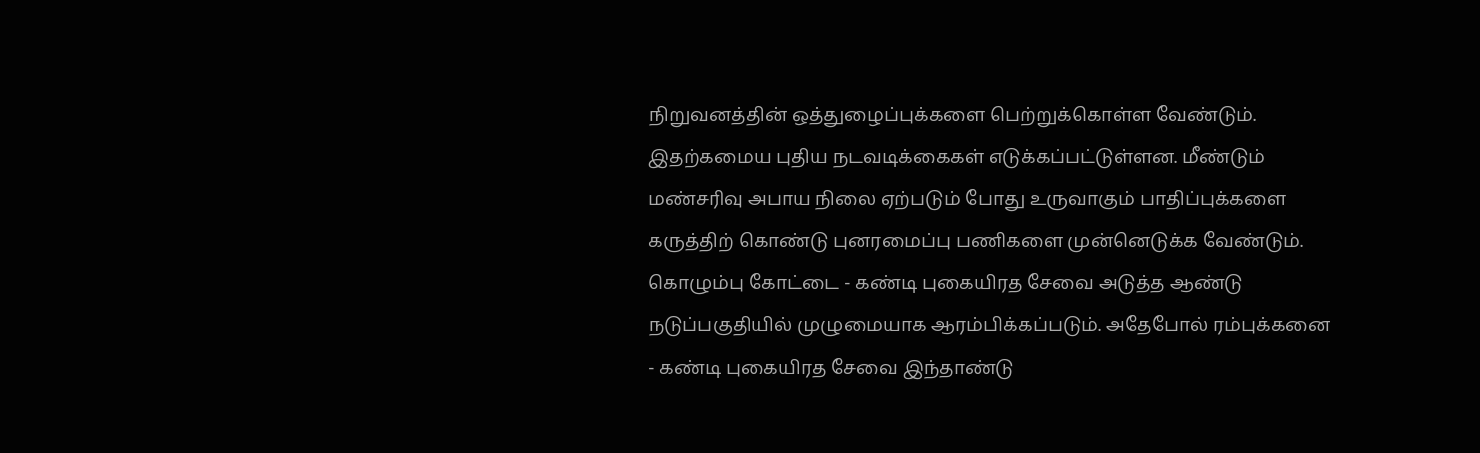நிறுவனத்தின் ஒத்துழைப்புக்களை பெற்றுக்கொள்ள வேண்டும். இதற்கமைய புதிய நடவடிக்கைகள் எடுக்கப்பட்டுள்ளன. மீண்டும் மண்சரிவு அபாய நிலை ஏற்படும் போது உருவாகும் பாதிப்புக்களை கருத்திற் கொண்டு புனரமைப்பு பணிகளை முன்னெடுக்க வேண்டும்.
கொழும்பு கோட்டை - கண்டி புகையிரத சேவை அடுத்த ஆண்டு நடுப்பகுதியில் முழுமையாக ஆரம்பிக்கப்படும். அதேபோல் ரம்புக்கனை - கண்டி புகையிரத சேவை இந்தாண்டு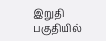இறுதி பகுதியில்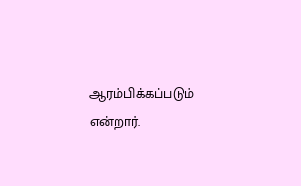ஆரம்பிக்கப்படும் என்றார்.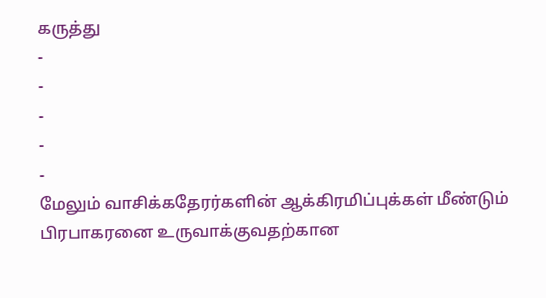கருத்து
-
-
-
-
-
மேலும் வாசிக்கதேரர்களின் ஆக்கிரமிப்புக்கள் மீண்டும் பிரபாகரனை உருவாக்குவதற்கான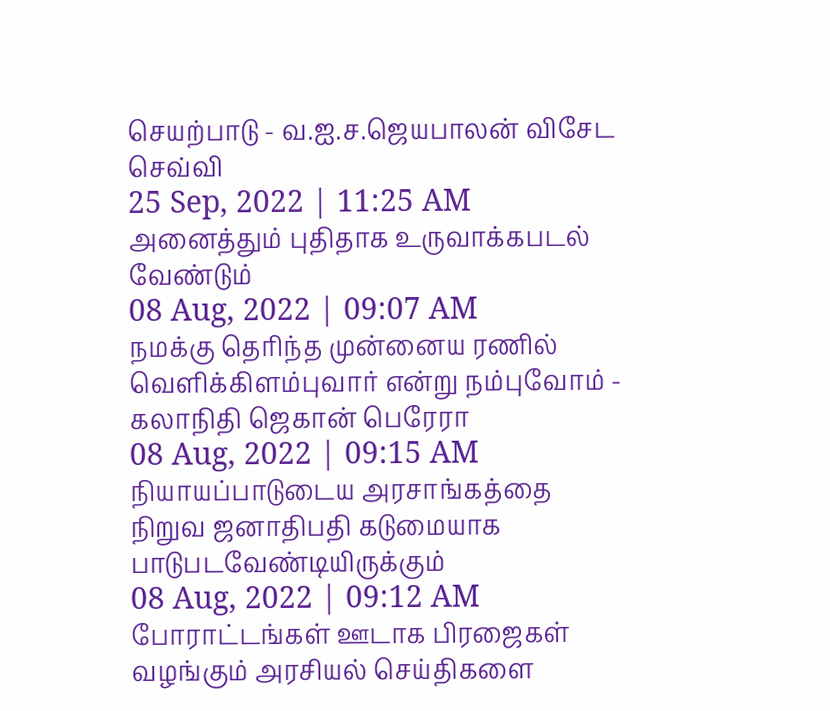செயற்பாடு - வ.ஐ.ச.ஜெயபாலன் விசேட செவ்வி
25 Sep, 2022 | 11:25 AM
அனைத்தும் புதிதாக உருவாக்கபடல் வேண்டும்
08 Aug, 2022 | 09:07 AM
நமக்கு தெரிந்த முன்னைய ரணில் வெளிக்கிளம்புவார் என்று நம்புவோம் - கலாநிதி ஜெகான் பெரேரா
08 Aug, 2022 | 09:15 AM
நியாயப்பாடுடைய அரசாங்கத்தை நிறுவ ஜனாதிபதி கடுமையாக பாடுபடவேண்டியிருக்கும்
08 Aug, 2022 | 09:12 AM
போராட்டங்கள் ஊடாக பிரஜைகள் வழங்கும் அரசியல் செய்திகளை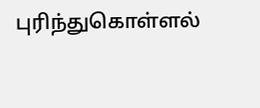புரிந்துகொள்ளல்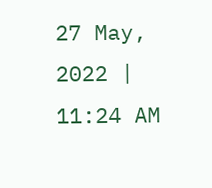27 May, 2022 | 11:24 AM